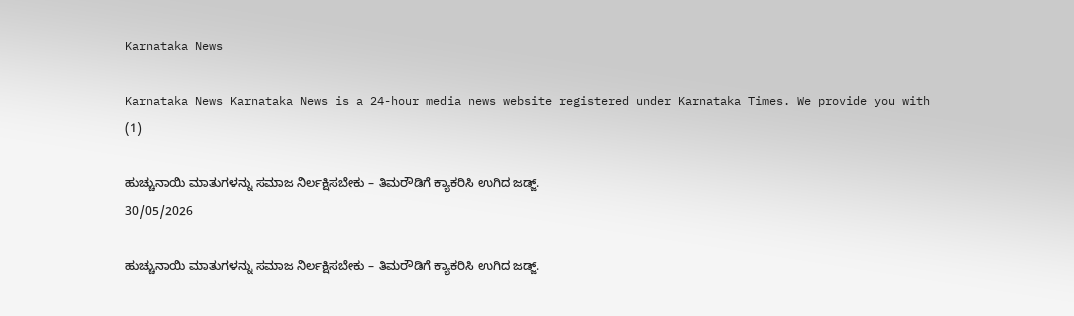Karnataka News

Karnataka News Karnataka News is a 24-hour media news website registered under Karnataka Times. We provide you with
(1)

ಹುಚ್ಚುನಾಯಿ ಮಾತುಗಳನ್ನು ಸಮಾಜ ನಿರ್ಲಕ್ಷಿಸಬೇಕು – ತಿಮರೌಡಿಗೆ ಕ್ಯಾಕರಿಸಿ ಉಗಿದ ಜಡ್ಜ್.
30/05/2026

ಹುಚ್ಚುನಾಯಿ ಮಾತುಗಳನ್ನು ಸಮಾಜ ನಿರ್ಲಕ್ಷಿಸಬೇಕು – ತಿಮರೌಡಿಗೆ ಕ್ಯಾಕರಿಸಿ ಉಗಿದ ಜಡ್ಜ್.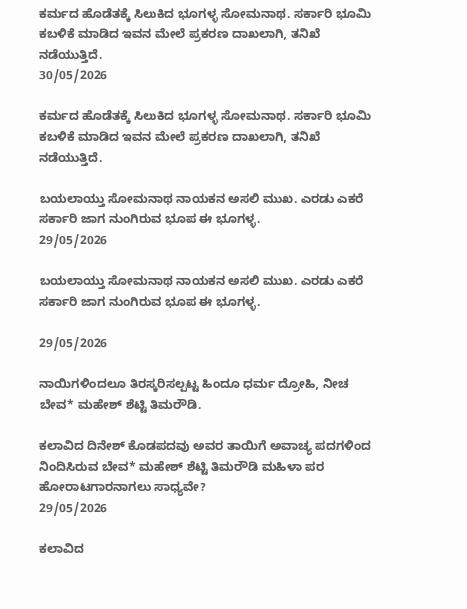ಕರ್ಮದ ಹೊಡೆತಕ್ಕೆ ಸಿಲುಕಿದ ಭೂಗಳ್ಳ ಸೋಮನಾಥ. ಸರ್ಕಾರಿ ಭೂಮಿ ಕಬಳಿಕೆ ಮಾಡಿದ ಇವನ ಮೇಲೆ ಪ್ರಕರಣ ದಾಖಲಾಗಿ, ತನಿಖೆ ನಡೆಯುತ್ತಿದೆ.
30/05/2026

ಕರ್ಮದ ಹೊಡೆತಕ್ಕೆ ಸಿಲುಕಿದ ಭೂಗಳ್ಳ ಸೋಮನಾಥ. ಸರ್ಕಾರಿ ಭೂಮಿ ಕಬಳಿಕೆ ಮಾಡಿದ ಇವನ ಮೇಲೆ ಪ್ರಕರಣ ದಾಖಲಾಗಿ, ತನಿಖೆ ನಡೆಯುತ್ತಿದೆ.

ಬಯಲಾಯ್ತು ಸೋಮನಾಥ ನಾಯಕನ ಅಸಲಿ ಮುಖ. ಎರಡು ಎಕರೆ ಸರ್ಕಾರಿ ಜಾಗ ನುಂಗಿರುವ ಭೂಪ ಈ ಭೂಗಳ್ಳ.
29/05/2026

ಬಯಲಾಯ್ತು ಸೋಮನಾಥ ನಾಯಕನ ಅಸಲಿ ಮುಖ. ಎರಡು ಎಕರೆ ಸರ್ಕಾರಿ ಜಾಗ ನುಂಗಿರುವ ಭೂಪ ಈ ಭೂಗಳ್ಳ.

29/05/2026

ನಾಯಿಗಳಿಂದಲೂ ತಿರಸ್ಕರಿಸಲ್ಪಟ್ಟ ಹಿಂದೂ ಧರ್ಮ ದ್ರೋಹಿ, ನೀಚ ಬೇವ* ಮಹೇಶ್‌ ಶೆಟ್ಟಿ ತಿಮರೌಡಿ.

ಕಲಾವಿದ ದಿನೇಶ್‌ ಕೊಡಪದವು ಅವರ ತಾಯಿಗೆ ಅವಾಚ್ಯ ಪದಗಳಿಂದ ನಿಂದಿಸಿರುವ ಬೇವ* ಮಹೇಶ್‌ ಶೆಟ್ಟಿ ತಿಮರೌಡಿ ಮಹಿಳಾ ಪರ ಹೋರಾಟಗಾರನಾಗಲು ಸಾಧ್ಯವೇ?
29/05/2026

ಕಲಾವಿದ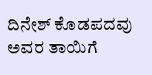ದಿನೇಶ್‌ ಕೊಡಪದವು ಅವರ ತಾಯಿಗೆ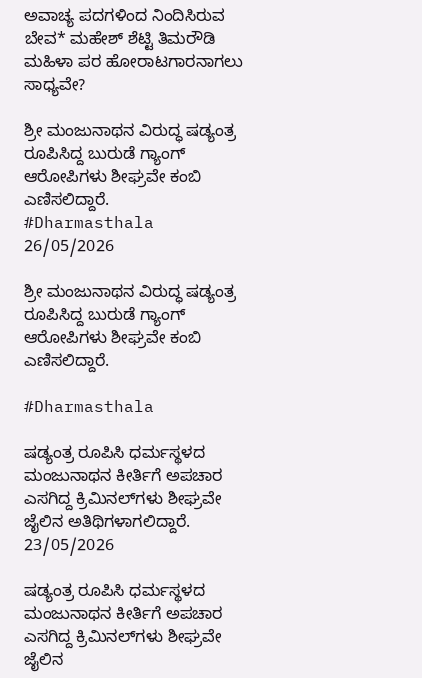ಅವಾಚ್ಯ ಪದಗಳಿಂದ ನಿಂದಿಸಿರುವ ಬೇವ* ಮಹೇಶ್‌ ಶೆಟ್ಟಿ ತಿಮರೌಡಿ ಮಹಿಳಾ ಪರ ಹೋರಾಟಗಾರನಾಗಲು ಸಾಧ್ಯವೇ?

ಶ್ರೀ ಮಂಜುನಾಥನ ವಿರುದ್ಧ ಷಡ್ಯಂತ್ರ ರೂಪಿಸಿದ್ದ ಬುರುಡೆ ಗ್ಯಾಂಗ್ ಆರೋಪಿಗಳು ಶೀಘ್ರವೇ ಕಂಬಿ ಎಣಿಸಲಿದ್ದಾರೆ. #Dharmasthala
26/05/2026

ಶ್ರೀ ಮಂಜುನಾಥನ ವಿರುದ್ಧ ಷಡ್ಯಂತ್ರ ರೂಪಿಸಿದ್ದ ಬುರುಡೆ ಗ್ಯಾಂಗ್ ಆರೋಪಿಗಳು ಶೀಘ್ರವೇ ಕಂಬಿ ಎಣಿಸಲಿದ್ದಾರೆ.

#Dharmasthala

ಷಡ್ಯಂತ್ರ ರೂಪಿಸಿ ಧರ್ಮಸ್ಥಳದ ಮಂಜುನಾಥನ ಕೀರ್ತಿಗೆ ಅಪಚಾರ ಎಸಗಿದ್ದ ಕ್ರಿಮಿನಲ್‌ಗಳು ಶೀಘ್ರವೇ ಜೈಲಿನ ಅತಿಥಿಗಳಾಗಲಿದ್ದಾರೆ.
23/05/2026

ಷಡ್ಯಂತ್ರ ರೂಪಿಸಿ ಧರ್ಮಸ್ಥಳದ ಮಂಜುನಾಥನ ಕೀರ್ತಿಗೆ ಅಪಚಾರ ಎಸಗಿದ್ದ ಕ್ರಿಮಿನಲ್‌ಗಳು ಶೀಘ್ರವೇ ಜೈಲಿನ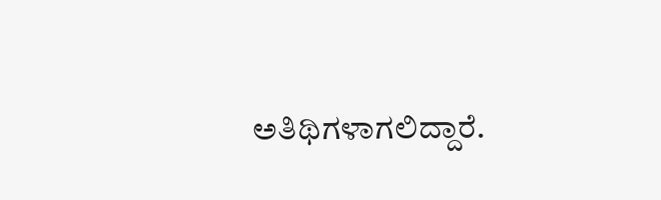ಅತಿಥಿಗಳಾಗಲಿದ್ದಾರೆ.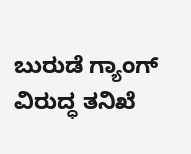ಬುರುಡೆ ಗ್ಯಾಂಗ್‌ ವಿರುದ್ಧ ತನಿಖೆ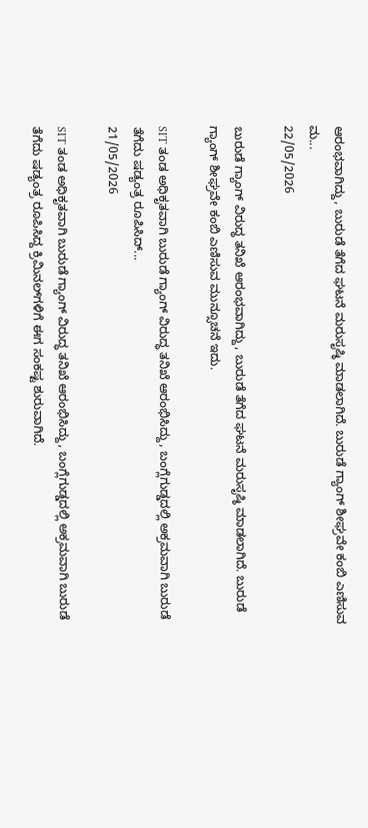ಆರಂಭವಾಗಿದ್ದು, ಬುರುಡೆ ತೆಗೆದ ಘಟನೆ ಮರುಸೃಷ್ಠಿ ಮಾಡಲಾಗಿದೆ. ಬುರುಡೆ ಗ್ಯಾಂಗ್‌ ಶೀಘ್ರವೇ ಕಂಬಿ ಎಣಿಸುವ ಮ...
22/05/2026

ಬುರುಡೆ ಗ್ಯಾಂಗ್‌ ವಿರುದ್ಧ ತನಿಖೆ ಆರಂಭವಾಗಿದ್ದು, ಬುರುಡೆ ತೆಗೆದ ಘಟನೆ ಮರುಸೃಷ್ಠಿ ಮಾಡಲಾಗಿದೆ. ಬುರುಡೆ ಗ್ಯಾಂಗ್‌ ಶೀಘ್ರವೇ ಕಂಬಿ ಎಣಿಸುವ ಮುನ್ಸೂಚನೆ ಇದು.

SIT ತಂಡ ಅಧಿಕೃತವಾಗಿ ಬುರುಡೆ ಗ್ಯಾಂಗ್‌ ವಿರುದ್ಧ ತನಿಖೆ ಆರಂಭಿಸಿದ್ದು, ಬಂಗ್ಲೆಗುಡ್ಡದಲ್ಲಿ ಅಕ್ರಮವಾಗಿ ಬುರುಡೆ ತೆಗೆದು ಷಡ್ಯಂತ್ರ ರೂಪಿಸಿದ್...
21/05/2026

SIT ತಂಡ ಅಧಿಕೃತವಾಗಿ ಬುರುಡೆ ಗ್ಯಾಂಗ್‌ ವಿರುದ್ಧ ತನಿಖೆ ಆರಂಭಿಸಿದ್ದು, ಬಂಗ್ಲೆಗುಡ್ಡದಲ್ಲಿ ಅಕ್ರಮವಾಗಿ ಬುರುಡೆ ತೆಗೆದು ಷಡ್ಯಂತ್ರ ರೂಪಿಸಿದ್ದ ಕ್ರಿಮಿನಲ್‌ಗಳಿಗೆ ಈಗ ಸಂಕಷ್ಟ ಶುರುವಾಗಿದೆ.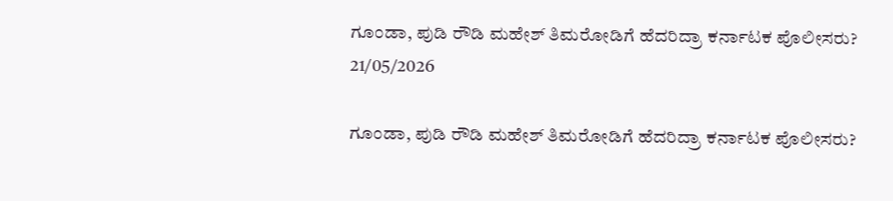ಗೂಂಡಾ, ಪುಡಿ ರೌಡಿ ಮಹೇಶ್ ತಿಮರೋಡಿಗೆ ಹೆದರಿದ್ರಾ ಕರ್ನಾಟಕ ಪೊಲೀಸರು?
21/05/2026

ಗೂಂಡಾ, ಪುಡಿ ರೌಡಿ ಮಹೇಶ್ ತಿಮರೋಡಿಗೆ ಹೆದರಿದ್ರಾ ಕರ್ನಾಟಕ ಪೊಲೀಸರು?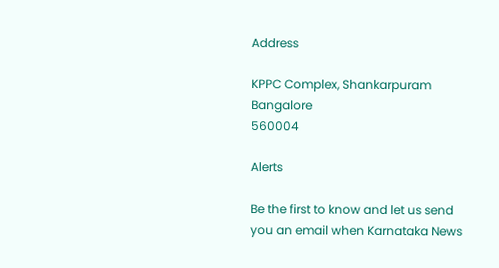Address

KPPC Complex, Shankarpuram
Bangalore
560004

Alerts

Be the first to know and let us send you an email when Karnataka News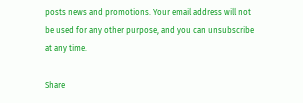posts news and promotions. Your email address will not be used for any other purpose, and you can unsubscribe at any time.

Share